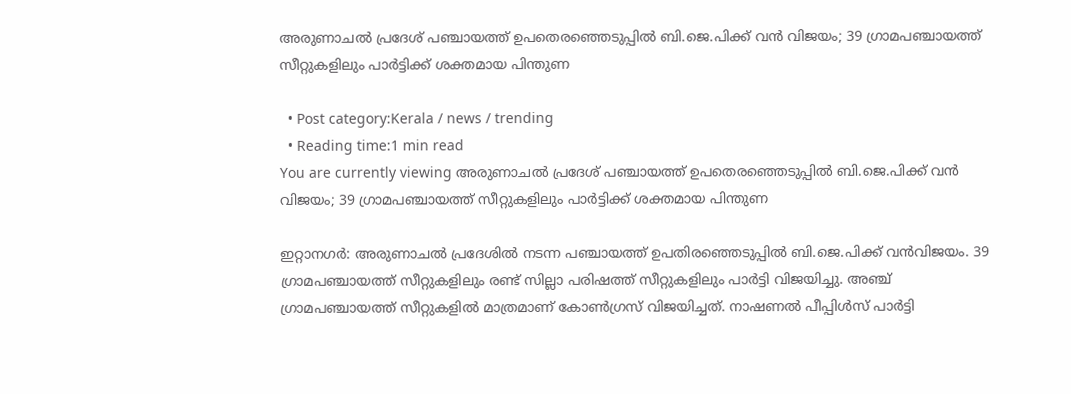അരുണാചല്‍ പ്രദേശ് പഞ്ചായത്ത് ഉപതെരഞ്ഞെടുപ്പില്‍ ബി.ജെ.പിക്ക് വൻ വിജയം; 39 ഗ്രാമപഞ്ചായത്ത് സീറ്റുകളിലും പാര്‍ട്ടിക്ക് ശക്തമായ പിന്തുണ

  • Post category:Kerala / news / trending
  • Reading time:1 min read
You are currently viewing അരുണാചല്‍ പ്രദേശ് പഞ്ചായത്ത് ഉപതെരഞ്ഞെടുപ്പില്‍ ബി.ജെ.പിക്ക് വൻ വിജയം; 39 ഗ്രാമപഞ്ചായത്ത് സീറ്റുകളിലും പാര്‍ട്ടിക്ക് ശക്തമായ പിന്തുണ

ഇറ്റാനഗര്‍: അരുണാചല്‍ പ്രദേശില്‍ നടന്ന പഞ്ചായത്ത് ഉപതിരഞ്ഞെടുപ്പില്‍ ബി.ജെ.പിക്ക് വൻവിജയം. 39 ഗ്രാമപഞ്ചായത്ത് സീറ്റുകളിലും രണ്ട് സില്ലാ പരിഷത്ത് സീറ്റുകളിലും പാര്‍ട്ടി വിജയിച്ചു. അഞ്ച് ഗ്രാമപഞ്ചായത്ത് സീറ്റുകളില്‍ മാത്രമാണ് കോണ്‍ഗ്രസ് വിജയിച്ചത്. നാഷണല്‍ പീപ്പിള്‍സ് പാര്‍ട്ടി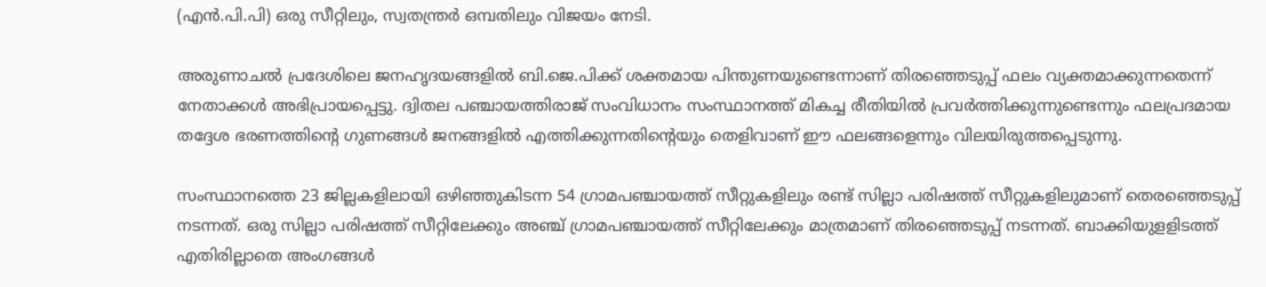(എൻ.പി.പി) ഒരു സീറ്റിലും, സ്വതന്ത്രര്‍ ഒമ്പതിലും വിജയം നേടി.

അരുണാചല്‍ പ്രദേശിലെ ജനഹൃദയങ്ങളില്‍ ബി.ജെ.പിക്ക് ശക്തമായ പിന്തുണയുണ്ടെന്നാണ് തിരഞ്ഞെടുപ്പ് ഫലം വ്യക്തമാക്കുന്നതെന്ന് നേതാക്കള്‍ അഭിപ്രായപ്പെട്ടു. ദ്വിതല പഞ്ചായത്തിരാജ് സംവിധാനം സംസ്ഥാനത്ത് മികച്ച രീതിയില്‍ പ്രവര്‍ത്തിക്കുന്നുണ്ടെന്നും ഫലപ്രദമായ തദ്ദേശ ഭരണത്തിൻ്റെ ഗുണങ്ങള്‍ ജനങ്ങളിൽ എത്തിക്കുന്നതിൻ്റെയും തെളിവാണ് ഈ ഫലങ്ങളെന്നും വിലയിരുത്തപ്പെടുന്നു.

സംസ്ഥാനത്തെ 23 ജില്ലകളിലായി ഒഴിഞ്ഞുകിടന്ന 54 ഗ്രാമപഞ്ചായത്ത് സീറ്റുകളിലും രണ്ട് സില്ലാ പരിഷത്ത് സീറ്റുകളിലുമാണ് തെരഞ്ഞെടുപ്പ് നടന്നത്. ഒരു സില്ലാ പരിഷത്ത് സീറ്റിലേക്കും അഞ്ച് ഗ്രാമപഞ്ചായത്ത് സീറ്റിലേക്കും മാത്രമാണ് തിരഞ്ഞെടുപ്പ് നടന്നത്. ബാക്കിയുളളിടത്ത് എതിരില്ലാതെ അംഗങ്ങള്‍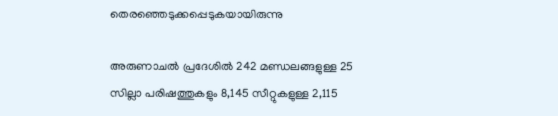തെരഞ്ഞെടുക്കപ്പെടുകയായിരുന്നു

അരുണാചല്‍ പ്രദേശില്‍ 242 മണ്ഡലങ്ങളുള്ള 25 സില്ലാ പരിഷത്തുകളും 8,145 സീറ്റുകളുള്ള 2,115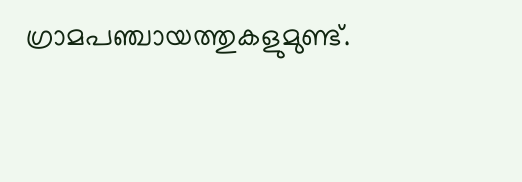ഗ്രാമപഞ്ചായത്തുകളുമുണ്ട്.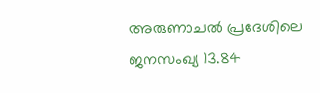അരുണാചല്‍ പ്രദേശിലെ ജനസംഖ്യ 13.84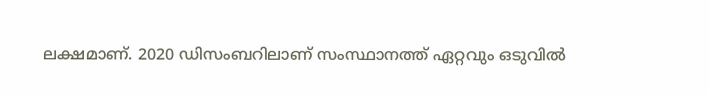ലക്ഷമാണ്. 2020 ഡിസംബറിലാണ് സംസ്ഥാനത്ത് ഏറ്റവും ഒടുവില്‍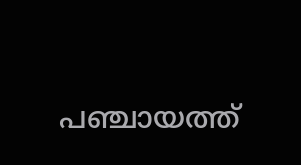പഞ്ചായത്ത്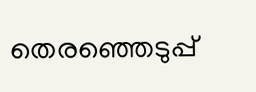തെരഞ്ഞെടുപ്പ്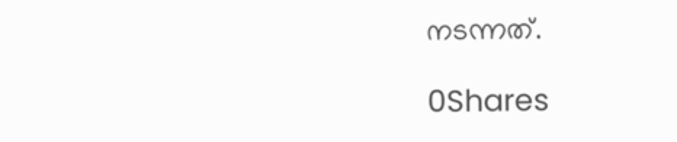നടന്നത്.

0Shares